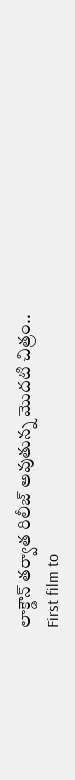లాక్డౌన్ తర్వాత రిలీజ్ అవుతున్న మొదటి చిత్రం..
First film to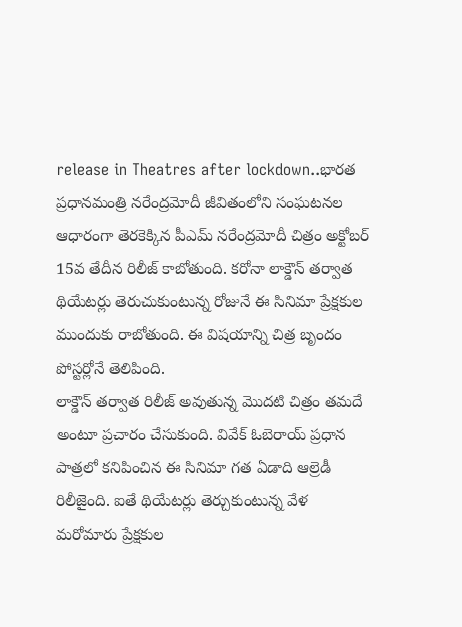release in Theatres after lockdown..భారత ప్రధానమంత్రి నరేంద్రమోదీ జీవితంలోని సంఘటనల ఆధారంగా తెరకెక్కిన పీఎమ్ నరేంద్రమోదీ చిత్రం అక్టోబర్ 15వ తేదీన రిలీజ్ కాబోతుంది. కరోనా లాక్డౌన్ తర్వాత థియేటర్లు తెరుచుకుంటున్న రోజునే ఈ సినిమా ప్రేక్షకుల ముందుకు రాబోతుంది. ఈ విషయాన్ని చిత్ర బృందం పోస్టర్లోనే తెలిపింది.
లాక్డౌన్ తర్వాత రిలీజ్ అవుతున్న మొదటి చిత్రం తమదే అంటూ ప్రచారం చేసుకుంది. వివేక్ ఓబెరాయ్ ప్రధాన పాత్రలో కనిపించిన ఈ సినిమా గత ఏడాది ఆల్రెడీ రిలీజైంది. ఐతే థియేటర్లు తెర్చుకుంటున్న వేళ మరోమారు ప్రేక్షకుల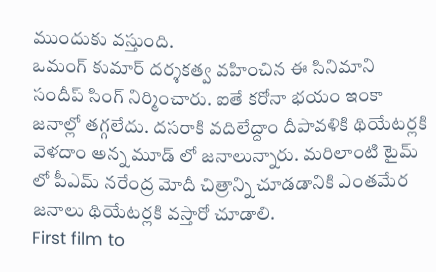ముందుకు వస్తుంది.
ఒమంగ్ కుమార్ దర్శకత్వ వహించిన ఈ సినిమాని సందీప్ సింగ్ నిర్మించారు. ఐతే కరోనా భయం ఇంకా జనాల్లో తగ్గలేదు. దసరాకి వదిలేద్దాం దీపావళికి థియేటర్లకి వెళదాం అన్న మూడ్ లో జనాలున్నారు. మరిలాంటి టైమ్ లో పీఎమ్ నరేంద్ర మోదీ చిత్రాన్ని చూడడానికి ఎంతమేర జనాలు థియేటర్లకి వస్తారో చూడాలి.
First film to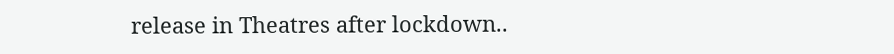release in Theatres after lockdown..